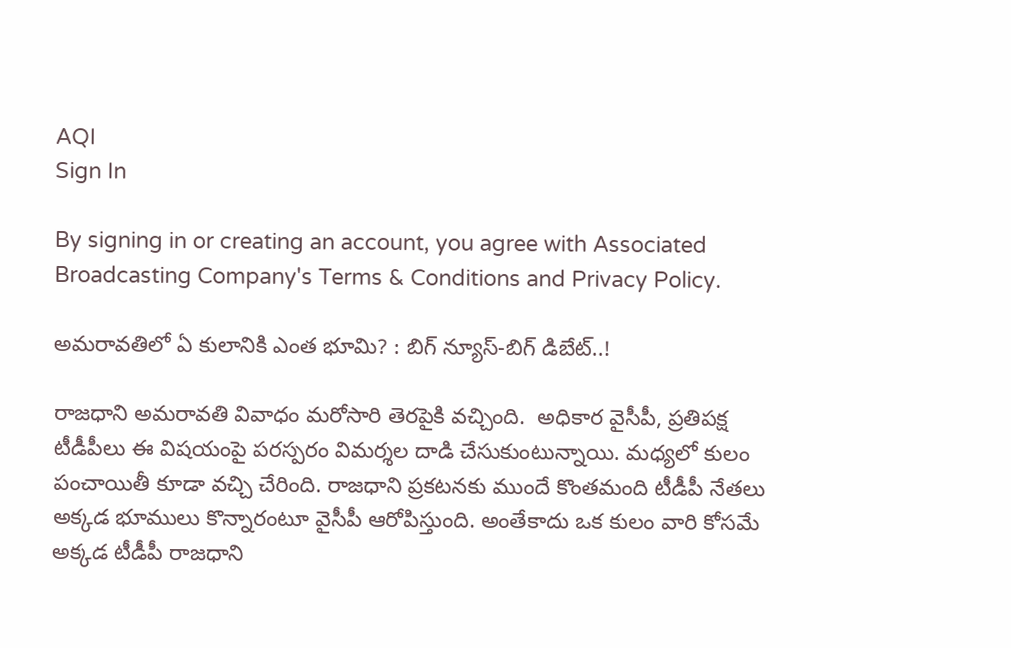AQI
Sign In

By signing in or creating an account, you agree with Associated Broadcasting Company's Terms & Conditions and Privacy Policy.

అమరావతిలో ఏ కులానికి ఎంత భూమి? : బిగ్ న్యూస్-బిగ్ డిబేట్..!

రాజధాని అమరావతి వివాధం మరోసారి తెరపైకి వచ్చింది.  అధికార వైసీపీ, ప్రతిపక్ష టీడీపీలు ఈ విషయంపై పరస్పరం విమర్శల దాడి చేసుకుంటున్నాయి. మధ్యలో కులం పంచాయితీ కూడా వచ్చి చేరింది. రాజధాని ప్రకటనకు ముందే కొంతమంది టీడీపీ నేతలు అక్కడ భూములు కొన్నారంటూ వైసీపీ ఆరోపిస్తుంది. అంతేకాదు ఒక కులం వారి కోసమే అక్కడ టీడీపీ రాజధాని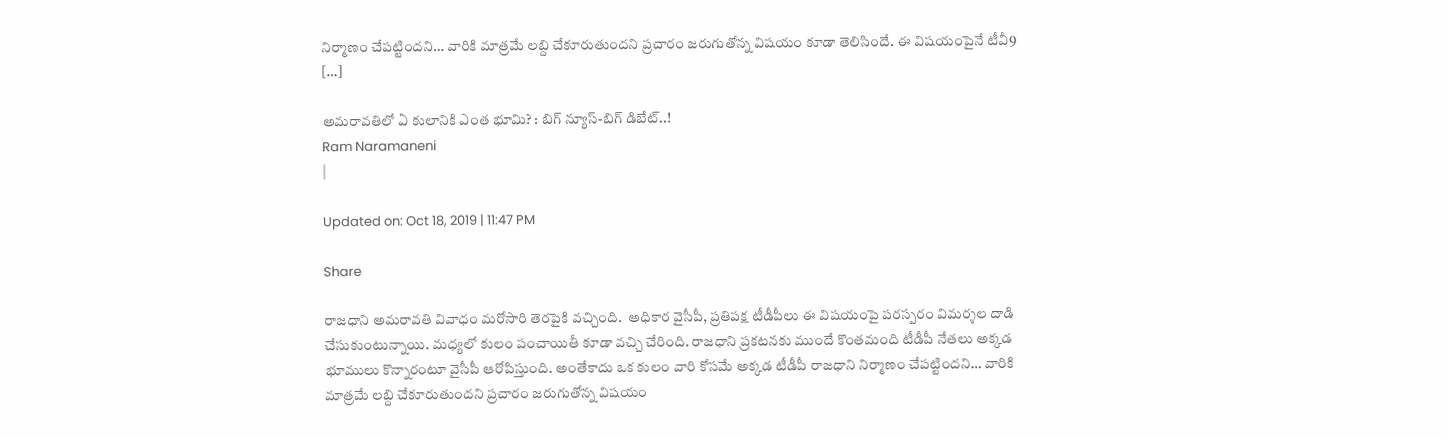నిర్మాణం చేపట్టిందని… వారికి మాత్రమే లబ్ది చేకూరుతుందని ప్రచారం జరుగుతోన్న విషయం కూడా తెలిసిందే. ఈ విషయంపైనే టీవీ9 […]

అమరావతిలో ఏ కులానికి ఎంత భూమి? : బిగ్ న్యూస్-బిగ్ డిబేట్..!
Ram Naramaneni
|

Updated on: Oct 18, 2019 | 11:47 PM

Share

రాజధాని అమరావతి వివాధం మరోసారి తెరపైకి వచ్చింది.  అధికార వైసీపీ, ప్రతిపక్ష టీడీపీలు ఈ విషయంపై పరస్పరం విమర్శల దాడి చేసుకుంటున్నాయి. మధ్యలో కులం పంచాయితీ కూడా వచ్చి చేరింది. రాజధాని ప్రకటనకు ముందే కొంతమంది టీడీపీ నేతలు అక్కడ భూములు కొన్నారంటూ వైసీపీ ఆరోపిస్తుంది. అంతేకాదు ఒక కులం వారి కోసమే అక్కడ టీడీపీ రాజధాని నిర్మాణం చేపట్టిందని… వారికి మాత్రమే లబ్ది చేకూరుతుందని ప్రచారం జరుగుతోన్న విషయం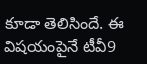కూడా తెలిసిందే. ఈ విషయంపైనే టీవీ9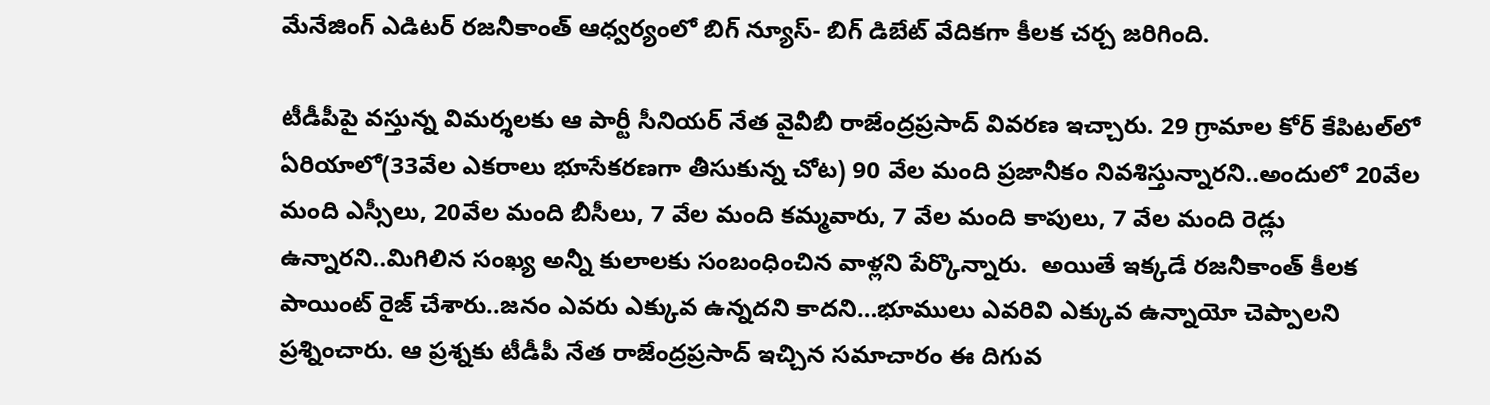మేనేజింగ్ ఎడిటర్ రజనీకాంత్ ఆధ్వర్యంలో బిగ్ న్యూస్- బిగ్ డిబేట్ వేదికగా కీలక చర్చ జరిగింది.

టీడీపీపై వస్తున్న విమర్శలకు ఆ పార్టీ సీనియర్ నేత వైవీబీ రాజేంద్రప్రసాద్ వివరణ ఇచ్చారు. 29 గ్రామాల కోర్ కేపిటల్‌లో ఏరియాలో(33వేల ఎకరాలు భూసేకరణగా తీసుకున్న చోట) 90 వేల మంది ప్రజానీకం నివశిస్తున్నారని..అందులో 20వేల మంది ఎస్సీలు, 20వేల మంది బీసీలు, 7 వేల మంది కమ్మవారు, 7 వేల మంది కాపులు, 7 వేల మంది రెడ్లు ఉన్నారని..మిగిలిన సంఖ్య అన్నీ కులాలకు సంబంధించిన వాళ్లని పేర్కొన్నారు.  అయితే ఇక్కడే రజనీకాంత్ కీలక పాయింట్ రైజ్ చేశారు..జనం ఎవరు ఎక్కువ ఉన్నదని కాదని…భూములు ఎవరివి ఎక్కువ ఉన్నాయో చెప్పాలని ప్రశ్నించారు. ఆ ప్రశ్నకు టీడీపీ నేత రాజేంద్రప్రసాద్ ఇచ్చిన సమాచారం ఈ దిగువ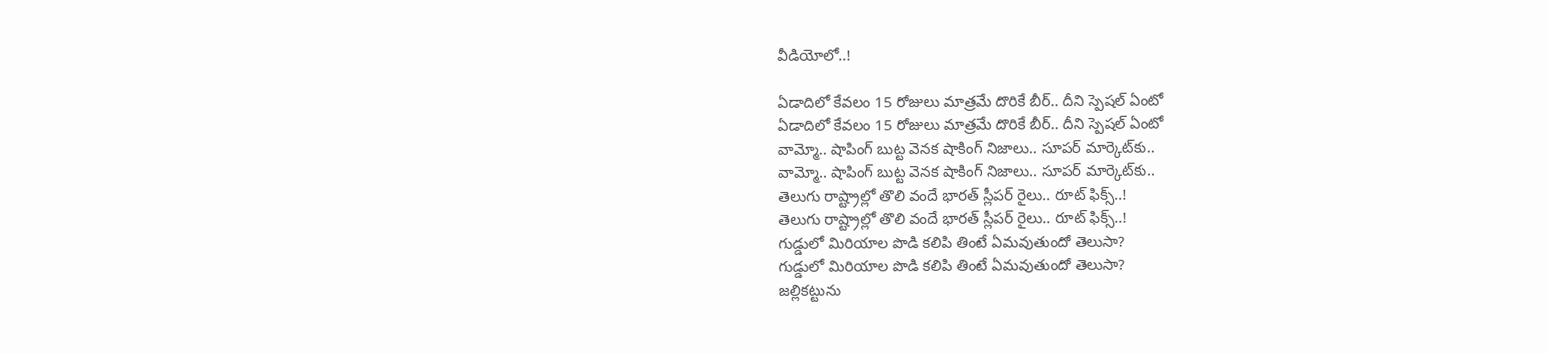వీడియోలో..!

ఏడాదిలో కేవలం 15 రోజులు మాత్రమే దొరికే బీర్.. దీని స్పెషల్‌ ఏంటో
ఏడాదిలో కేవలం 15 రోజులు మాత్రమే దొరికే బీర్.. దీని స్పెషల్‌ ఏంటో
వామ్మో.. షాపింగ్ బుట్ట వెనక షాకింగ్ నిజాలు.. సూపర్ మార్కెట్‌కు..
వామ్మో.. షాపింగ్ బుట్ట వెనక షాకింగ్ నిజాలు.. సూపర్ మార్కెట్‌కు..
తెలుగు రాష్ట్రాల్లో తొలి వందే భారత్ స్లీపర్ రైలు.. రూట్ ఫిక్స్..!
తెలుగు రాష్ట్రాల్లో తొలి వందే భారత్ స్లీపర్ రైలు.. రూట్ ఫిక్స్..!
గుడ్డులో మిరియాల పొడి కలిపి తింటే ఏమవుతుందో తెలుసా?
గుడ్డులో మిరియాల పొడి కలిపి తింటే ఏమవుతుందో తెలుసా?
జల్లికట్టును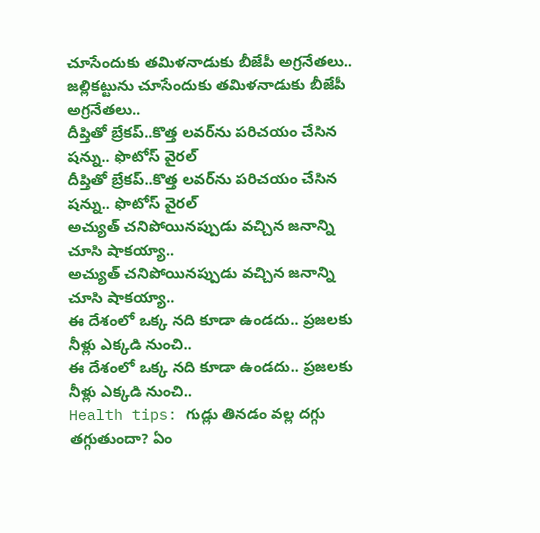చూసేందుకు తమిళనాడుకు బీజేపీ అగ్రనేతలు..
జల్లికట్టును చూసేందుకు తమిళనాడుకు బీజేపీ అగ్రనేతలు..
దీప్తితో బ్రేకప్..కొత్త లవర్‌ను పరిచయం చేసిన షన్ను.. ఫొటోస్ వైరల్
దీప్తితో బ్రేకప్..కొత్త లవర్‌ను పరిచయం చేసిన షన్ను.. ఫొటోస్ వైరల్
అచ్యుత్ చనిపోయినప్పుడు వచ్చిన జనాన్ని చూసి షాకయ్యా..
అచ్యుత్ చనిపోయినప్పుడు వచ్చిన జనాన్ని చూసి షాకయ్యా..
ఈ దేశంలో ఒక్క నది కూడా ఉండదు.. ప్రజలకు నీళ్లు ఎక్కడి నుంచి..
ఈ దేశంలో ఒక్క నది కూడా ఉండదు.. ప్రజలకు నీళ్లు ఎక్కడి నుంచి..
Health tips: గుడ్లు తినడం వల్ల దగ్గు తగ్గుతుందా? ఏం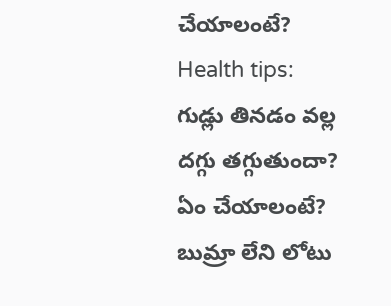చేయాలంటే?
Health tips: గుడ్లు తినడం వల్ల దగ్గు తగ్గుతుందా? ఏం చేయాలంటే?
బుమ్రా లేని లోటు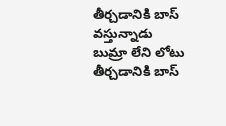తీర్చడానికి బాస్ వస్తున్నాడు
బుమ్రా లేని లోటు తీర్చడానికి బాస్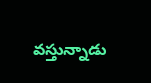వస్తున్నాడు